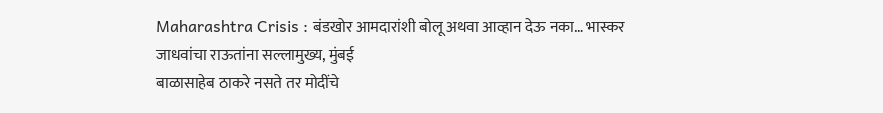Maharashtra Crisis : बंडखोर आमदारांशी बोलू अथवा आव्हान देऊ नका… भास्कर जाधवांचा राऊतांना सल्लामुख्य, मुंबई
बाळासाहेब ठाकरे नसते तर मोदींचे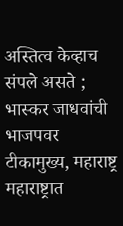अस्तित्व केव्हाच संपले असते ; भास्कर जाधवांची भाजपवर टीकामुख्य, महाराष्ट्र
महाराष्ट्रात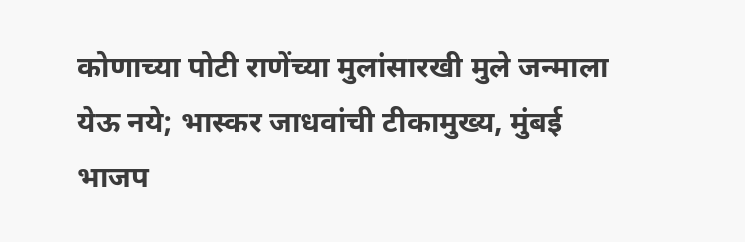कोणाच्या पोटी राणेंच्या मुलांसारखी मुले जन्माला येऊ नये; भास्कर जाधवांची टीकामुख्य, मुंबई
भाजप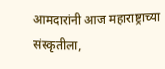आमदारांनी आज महाराष्ट्राच्या संस्कृतीला,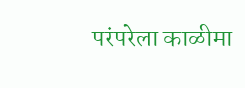परंपरेला काळीमा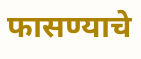फासण्याचे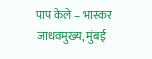पाप केले – भास्कर जाधवमुख्य, मुंबई